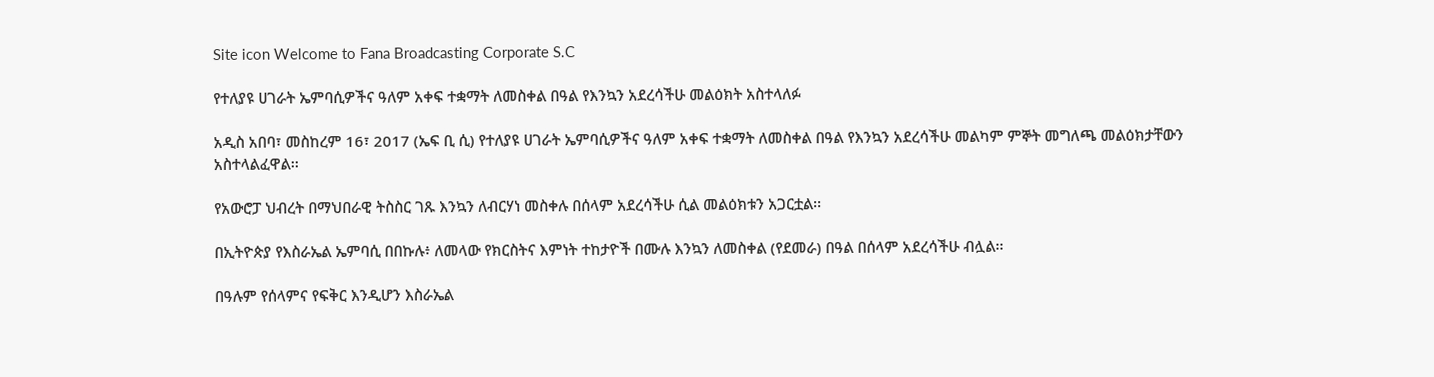Site icon Welcome to Fana Broadcasting Corporate S.C

የተለያዩ ሀገራት ኤምባሲዎችና ዓለም አቀፍ ተቋማት ለመስቀል በዓል የእንኳን አደረሳችሁ መልዕክት አስተላለፉ

አዲስ አበባ፣ መስከረም 16፣ 2017 (ኤፍ ቢ ሲ) የተለያዩ ሀገራት ኤምባሲዎችና ዓለም አቀፍ ተቋማት ለመስቀል በዓል የእንኳን አደረሳችሁ መልካም ምኞት መግለጫ መልዕክታቸውን አስተላልፈዋል፡፡

የአውሮፓ ህብረት በማህበራዊ ትስስር ገጹ እንኳን ለብርሃነ መስቀሉ በሰላም አደረሳችሁ ሲል መልዕክቱን አጋርቷል፡፡

በኢትዮጵያ የእስራኤል ኤምባሲ በበኩሉ፥ ለመላው የክርስትና እምነት ተከታዮች በሙሉ እንኳን ለመስቀል (የደመራ) በዓል በሰላም አደረሳችሁ ብሏል፡፡

በዓሉም የሰላምና የፍቅር እንዲሆን እስራኤል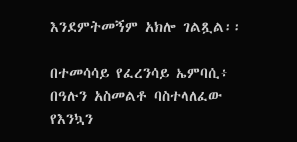እንደምትመኝም አክሎ ገልጿል፡፡

በተመሳሳይ የፈረንሳይ ኤምባሲ፥ በዓሉን አስመልቶ ባስተላለፈው የእንኳን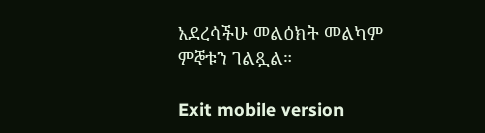አደረሳችሁ መልዕክት መልካም ምኞቱን ገልጿል።

Exit mobile version